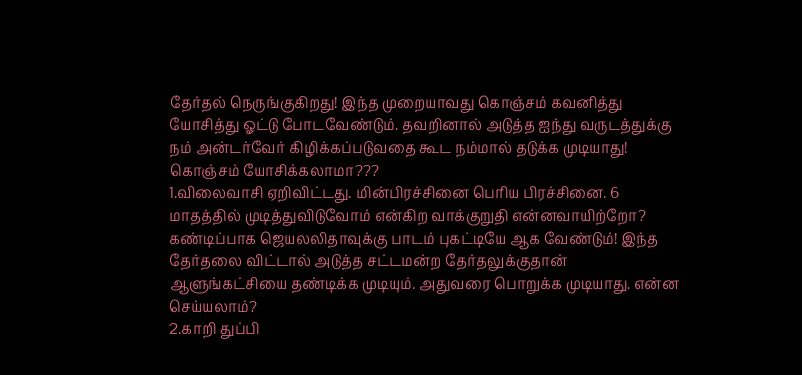தேர்தல் நெருங்குகிறது! இந்த முறையாவது கொஞ்சம் கவனித்து யோசித்து ஓட்டு போடவேண்டும். தவறினால் அடுத்த ஐந்து வருடத்துக்கு நம் அன்டர்வேர் கிழிக்கப்படுவதை கூட நம்மால் தடுக்க முடியாது!
கொஞ்சம் யோசிக்கலாமா???
1.விலைவாசி ஏறிவிட்டது. மின்பிரச்சினை பெரிய பிரச்சினை. 6 மாதத்தில் முடித்துவிடுவோம் என்கிற வாக்குறுதி என்னவாயிற்றோ? கண்டிப்பாக ஜெயலலிதாவுக்கு பாடம் புகட்டியே ஆக வேண்டும்! இந்த தேர்தலை விட்டால் அடுத்த சட்டமன்ற தேர்தலுக்குதான் ஆளுங்கட்சியை தண்டிக்க முடியும். அதுவரை பொறுக்க முடியாது. என்ன செய்யலாம்?
2.காறி துப்பி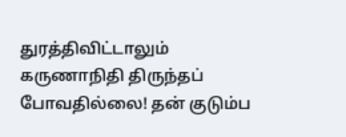துரத்திவிட்டாலும் கருணாநிதி திருந்தப் போவதில்லை! தன் குடும்ப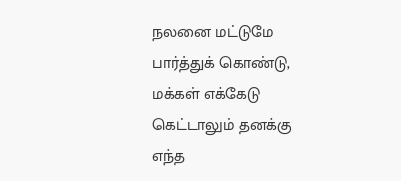நலனை மட்டுமே பார்த்துக் கொண்டு, மக்கள் எக்கேடு கெட்டாலும் தனக்கு எந்த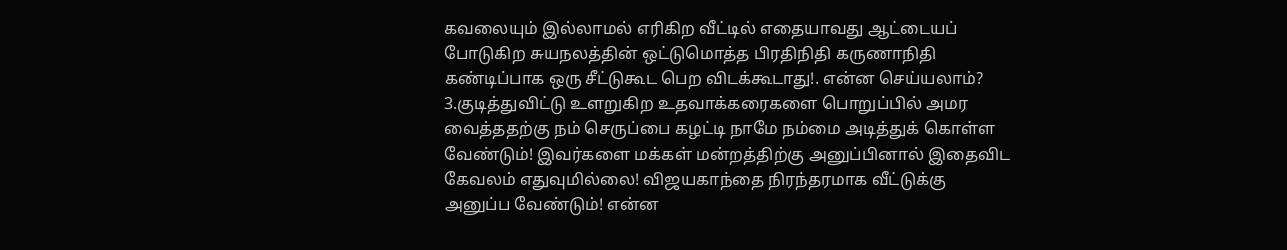கவலையும் இல்லாமல் எரிகிற வீட்டில் எதையாவது ஆட்டையப் போடுகிற சுயநலத்தின் ஒட்டுமொத்த பிரதிநிதி கருணாநிதி கண்டிப்பாக ஒரு சீட்டுகூட பெற விடக்கூடாது!. என்ன செய்யலாம்?
3.குடித்துவிட்டு உளறுகிற உதவாக்கரைகளை பொறுப்பில் அமர வைத்ததற்கு நம் செருப்பை கழட்டி நாமே நம்மை அடித்துக் கொள்ள வேண்டும்! இவர்களை மக்கள் மன்றத்திற்கு அனுப்பினால் இதைவிட கேவலம் எதுவுமில்லை! விஜயகாந்தை நிரந்தரமாக வீட்டுக்கு அனுப்ப வேண்டும்! என்ன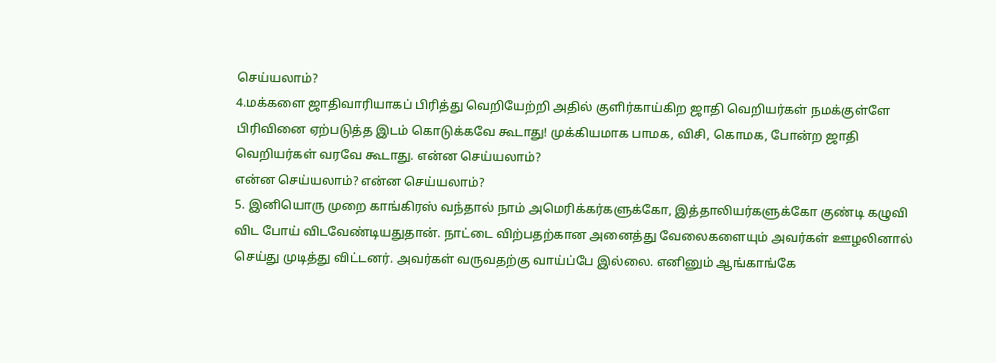செய்யலாம்?
4.மக்களை ஜாதிவாரியாகப் பிரித்து வெறியேற்றி அதில் குளிர்காய்கிற ஜாதி வெறியர்கள் நமக்குள்ளே பிரிவினை ஏற்படுத்த இடம் கொடுக்கவே கூடாது! முக்கியமாக பாமக, விசி, கொமக, போன்ற ஜாதி வெறியர்கள் வரவே கூடாது. என்ன செய்யலாம்?
என்ன செய்யலாம்? என்ன செய்யலாம்?
5. இனியொரு முறை காங்கிரஸ் வந்தால் நாம் அமெரிக்கர்களுக்கோ, இத்தாலியர்களுக்கோ குண்டி கழுவி விட போய் விடவேண்டியதுதான். நாட்டை விற்பதற்கான அனைத்து வேலைகளையும் அவர்கள் ஊழலினால் செய்து முடித்து விட்டனர். அவர்கள் வருவதற்கு வாய்ப்பே இல்லை. எனினும் ஆங்காங்கே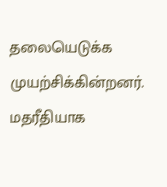தலையெடுக்க முயற்சிக்கின்றனர். மதரீதியாக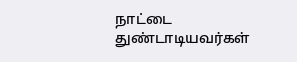நாட்டை துண்டாடியவர்கள்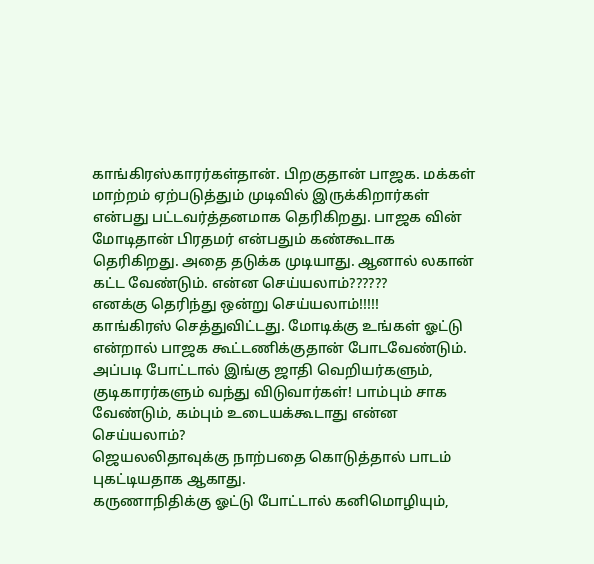காங்கிரஸ்காரர்கள்தான். பிறகுதான் பாஜக. மக்கள் மாற்றம் ஏற்படுத்தும் முடிவில் இருக்கிறார்கள் என்பது பட்டவர்த்தனமாக தெரிகிறது. பாஜக வின் மோடிதான் பிரதமர் என்பதும் கண்கூடாக தெரிகிறது. அதை தடுக்க முடியாது. ஆனால் லகான் கட்ட வேண்டும். என்ன செய்யலாம்??????
எனக்கு தெரிந்து ஒன்று செய்யலாம்!!!!!
காங்கிரஸ் செத்துவிட்டது. மோடிக்கு உங்கள் ஓட்டு என்றால் பாஜக கூட்டணிக்குதான் போடவேண்டும். அப்படி போட்டால் இங்கு ஜாதி வெறியர்களும், குடிகாரர்களும் வந்து விடுவார்கள்! பாம்பும் சாக வேண்டும், கம்பும் உடையக்கூடாது என்ன செய்யலாம்?
ஜெயலலிதாவுக்கு நாற்பதை கொடுத்தால் பாடம் புகட்டியதாக ஆகாது.
கருணாநிதிக்கு ஓட்டு போட்டால் கனிமொழியும்,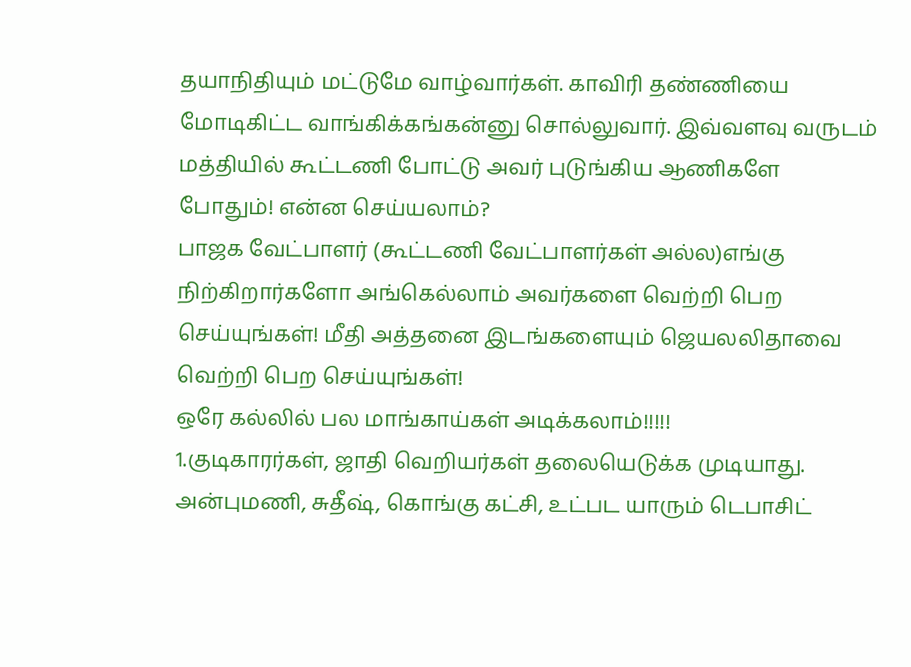தயாநிதியும் மட்டுமே வாழ்வார்கள். காவிரி தண்ணியை மோடிகிட்ட வாங்கிக்கங்கன்னு சொல்லுவார். இவ்வளவு வருடம் மத்தியில் கூட்டணி போட்டு அவர் புடுங்கிய ஆணிகளே போதும்! என்ன செய்யலாம்?
பாஜக வேட்பாளர் (கூட்டணி வேட்பாளர்கள் அல்ல)எங்கு நிற்கிறார்களோ அங்கெல்லாம் அவர்களை வெற்றி பெற செய்யுங்கள்! மீதி அத்தனை இடங்களையும் ஜெயலலிதாவை வெற்றி பெற செய்யுங்கள்!
ஒரே கல்லில் பல மாங்காய்கள் அடிக்கலாம்!!!!!
1.குடிகாரர்கள், ஜாதி வெறியர்கள் தலையெடுக்க முடியாது. அன்புமணி, சுதீஷ், கொங்கு கட்சி, உட்பட யாரும் டெபாசிட்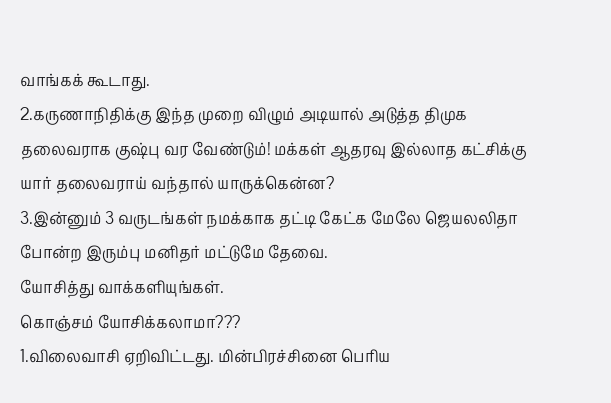வாங்கக் கூடாது.
2.கருணாநிதிக்கு இந்த முறை விழும் அடியால் அடுத்த திமுக தலைவராக குஷ்பு வர வேண்டும்! மக்கள் ஆதரவு இல்லாத கட்சிக்கு யார் தலைவராய் வந்தால் யாருக்கென்ன?
3.இன்னும் 3 வருடங்கள் நமக்காக தட்டி கேட்க மேலே ஜெயலலிதா போன்ற இரும்பு மனிதர் மட்டுமே தேவை.
யோசித்து வாக்களியுங்கள்.
கொஞ்சம் யோசிக்கலாமா???
1.விலைவாசி ஏறிவிட்டது. மின்பிரச்சினை பெரிய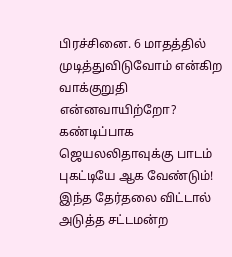பிரச்சினை. 6 மாதத்தில் முடித்துவிடுவோம் என்கிற வாக்குறுதி என்னவாயிற்றோ? கண்டிப்பாக ஜெயலலிதாவுக்கு பாடம் புகட்டியே ஆக வேண்டும்! இந்த தேர்தலை விட்டால் அடுத்த சட்டமன்ற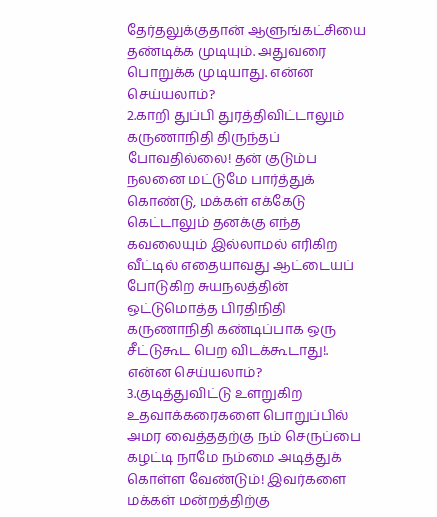தேர்தலுக்குதான் ஆளுங்கட்சியை தண்டிக்க முடியும். அதுவரை பொறுக்க முடியாது. என்ன செய்யலாம்?
2.காறி துப்பி துரத்திவிட்டாலும் கருணாநிதி திருந்தப் போவதில்லை! தன் குடும்ப நலனை மட்டுமே பார்த்துக் கொண்டு, மக்கள் எக்கேடு கெட்டாலும் தனக்கு எந்த கவலையும் இல்லாமல் எரிகிற வீட்டில் எதையாவது ஆட்டையப் போடுகிற சுயநலத்தின் ஒட்டுமொத்த பிரதிநிதி கருணாநிதி கண்டிப்பாக ஒரு சீட்டுகூட பெற விடக்கூடாது!. என்ன செய்யலாம்?
3.குடித்துவிட்டு உளறுகிற உதவாக்கரைகளை பொறுப்பில் அமர வைத்ததற்கு நம் செருப்பை கழட்டி நாமே நம்மை அடித்துக் கொள்ள வேண்டும்! இவர்களை மக்கள் மன்றத்திற்கு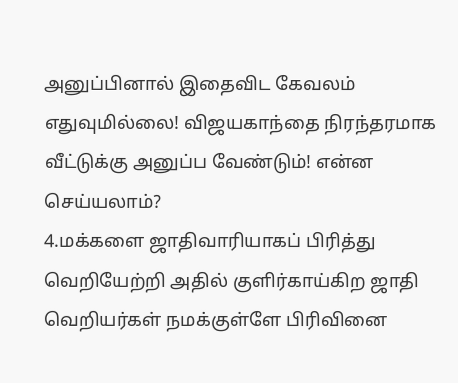அனுப்பினால் இதைவிட கேவலம் எதுவுமில்லை! விஜயகாந்தை நிரந்தரமாக வீட்டுக்கு அனுப்ப வேண்டும்! என்ன செய்யலாம்?
4.மக்களை ஜாதிவாரியாகப் பிரித்து வெறியேற்றி அதில் குளிர்காய்கிற ஜாதி வெறியர்கள் நமக்குள்ளே பிரிவினை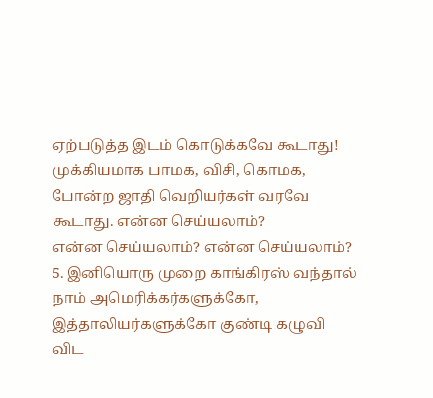ஏற்படுத்த இடம் கொடுக்கவே கூடாது! முக்கியமாக பாமக, விசி, கொமக, போன்ற ஜாதி வெறியர்கள் வரவே கூடாது. என்ன செய்யலாம்?
என்ன செய்யலாம்? என்ன செய்யலாம்?
5. இனியொரு முறை காங்கிரஸ் வந்தால் நாம் அமெரிக்கர்களுக்கோ, இத்தாலியர்களுக்கோ குண்டி கழுவி விட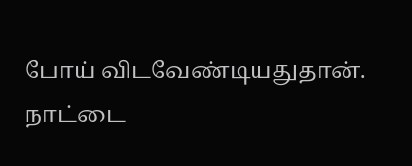போய் விடவேண்டியதுதான். நாட்டை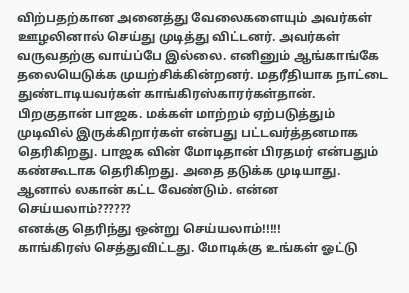விற்பதற்கான அனைத்து வேலைகளையும் அவர்கள் ஊழலினால் செய்து முடித்து விட்டனர். அவர்கள் வருவதற்கு வாய்ப்பே இல்லை. எனினும் ஆங்காங்கே தலையெடுக்க முயற்சிக்கின்றனர். மதரீதியாக நாட்டை துண்டாடியவர்கள் காங்கிரஸ்காரர்கள்தான். பிறகுதான் பாஜக. மக்கள் மாற்றம் ஏற்படுத்தும் முடிவில் இருக்கிறார்கள் என்பது பட்டவர்த்தனமாக தெரிகிறது. பாஜக வின் மோடிதான் பிரதமர் என்பதும் கண்கூடாக தெரிகிறது. அதை தடுக்க முடியாது. ஆனால் லகான் கட்ட வேண்டும். என்ன செய்யலாம்??????
எனக்கு தெரிந்து ஒன்று செய்யலாம்!!!!!
காங்கிரஸ் செத்துவிட்டது. மோடிக்கு உங்கள் ஓட்டு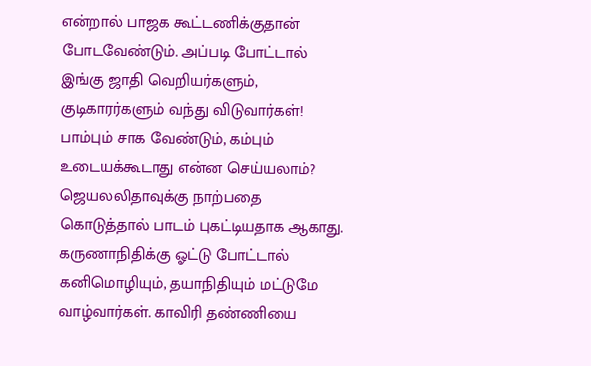என்றால் பாஜக கூட்டணிக்குதான் போடவேண்டும். அப்படி போட்டால் இங்கு ஜாதி வெறியர்களும், குடிகாரர்களும் வந்து விடுவார்கள்! பாம்பும் சாக வேண்டும், கம்பும் உடையக்கூடாது என்ன செய்யலாம்?
ஜெயலலிதாவுக்கு நாற்பதை கொடுத்தால் பாடம் புகட்டியதாக ஆகாது.
கருணாநிதிக்கு ஓட்டு போட்டால் கனிமொழியும், தயாநிதியும் மட்டுமே வாழ்வார்கள். காவிரி தண்ணியை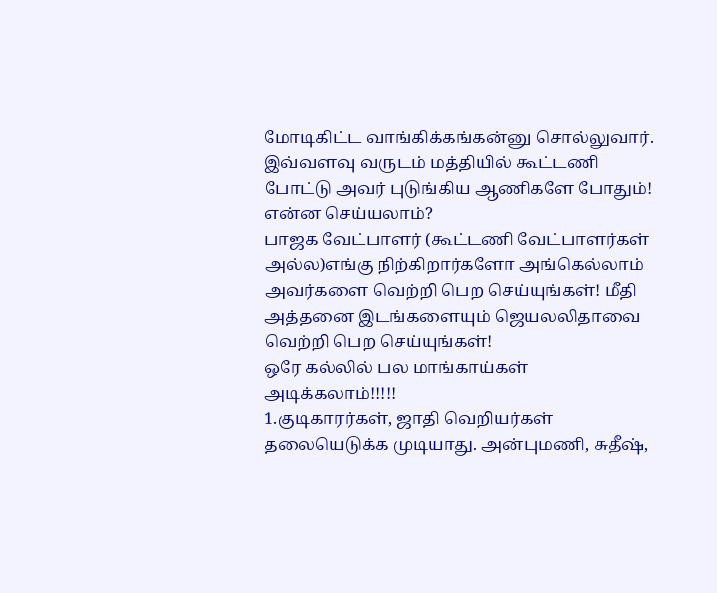மோடிகிட்ட வாங்கிக்கங்கன்னு சொல்லுவார். இவ்வளவு வருடம் மத்தியில் கூட்டணி போட்டு அவர் புடுங்கிய ஆணிகளே போதும்! என்ன செய்யலாம்?
பாஜக வேட்பாளர் (கூட்டணி வேட்பாளர்கள் அல்ல)எங்கு நிற்கிறார்களோ அங்கெல்லாம் அவர்களை வெற்றி பெற செய்யுங்கள்! மீதி அத்தனை இடங்களையும் ஜெயலலிதாவை வெற்றி பெற செய்யுங்கள்!
ஒரே கல்லில் பல மாங்காய்கள் அடிக்கலாம்!!!!!
1.குடிகாரர்கள், ஜாதி வெறியர்கள் தலையெடுக்க முடியாது. அன்புமணி, சுதீஷ்,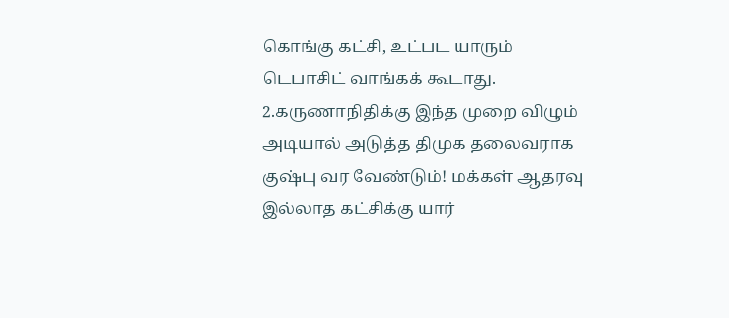கொங்கு கட்சி, உட்பட யாரும் டெபாசிட் வாங்கக் கூடாது.
2.கருணாநிதிக்கு இந்த முறை விழும் அடியால் அடுத்த திமுக தலைவராக குஷ்பு வர வேண்டும்! மக்கள் ஆதரவு இல்லாத கட்சிக்கு யார்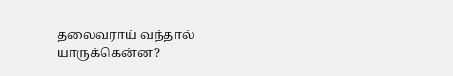தலைவராய் வந்தால் யாருக்கென்ன?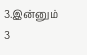3.இன்னும் 3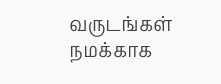வருடங்கள் நமக்காக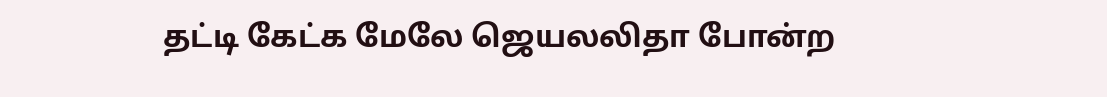தட்டி கேட்க மேலே ஜெயலலிதா போன்ற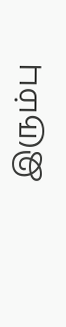இரும்பு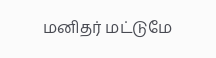மனிதர் மட்டுமே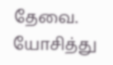தேவை.
யோசித்து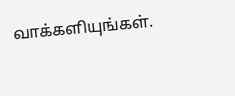வாக்களியுங்கள்.